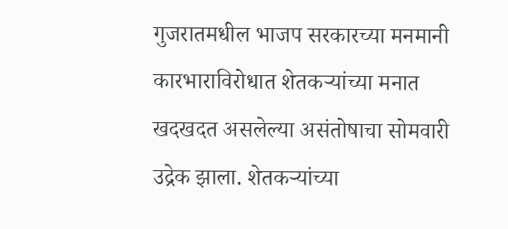गुजरातमधील भाजप सरकारच्या मनमानी कारभाराविरोधात शेतकऱ्यांच्या मनात खदखदत असलेल्या असंतोषाचा सोमवारी उद्रेक झाला. शेतकऱ्यांच्या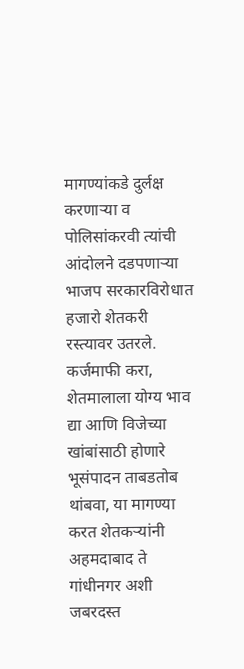मागण्यांकडे दुर्लक्ष करणाऱ्या व पोलिसांकरवी त्यांची आंदोलने दडपणाऱ्या भाजप सरकारविरोधात हजारो शेतकरी रस्त्यावर उतरले. कर्जमाफी करा, शेतमालाला योग्य भाव द्या आणि विजेच्या खांबांसाठी होणारे भूसंपादन ताबडतोब थांबवा, या मागण्या करत शेतकऱ्यांनी अहमदाबाद ते गांधीनगर अशी जबरदस्त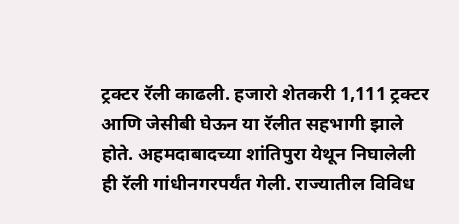ट्रक्टर रॅली काढली. हजारो शेतकरी 1,111 ट्रक्टर आणि जेसीबी घेऊन या रॅलीत सहभागी झाले होते. अहमदाबादच्या शांतिपुरा येथून निघालेली ही रॅली गांधीनगरपर्यंत गेली. राज्यातील विविध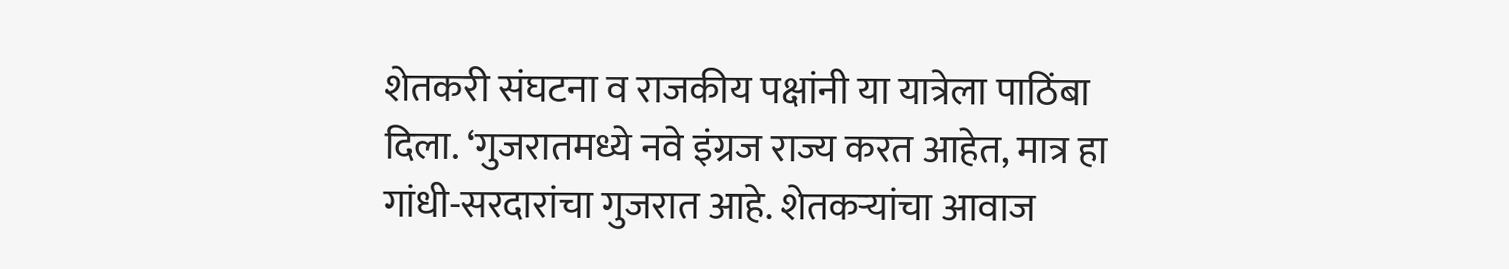शेतकरी संघटना व राजकीय पक्षांनी या यात्रेला पाठिंबा दिला. ‘गुजरातमध्ये नवे इंग्रज राज्य करत आहेत, मात्र हा गांधी-सरदारांचा गुजरात आहे. शेतकऱ्यांचा आवाज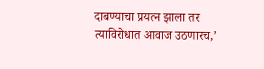दाबण्याचा प्रयत्न झाला तर त्याविरोधात आवाज उठणारच,’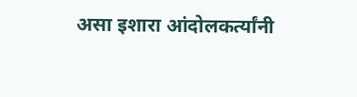असा इशारा आंदोलकर्त्यांनी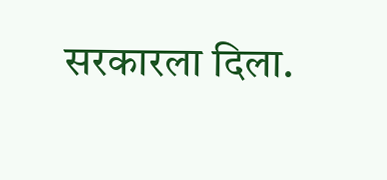सरकारला दिला.